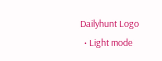Dailyhunt Logo
  • Light mode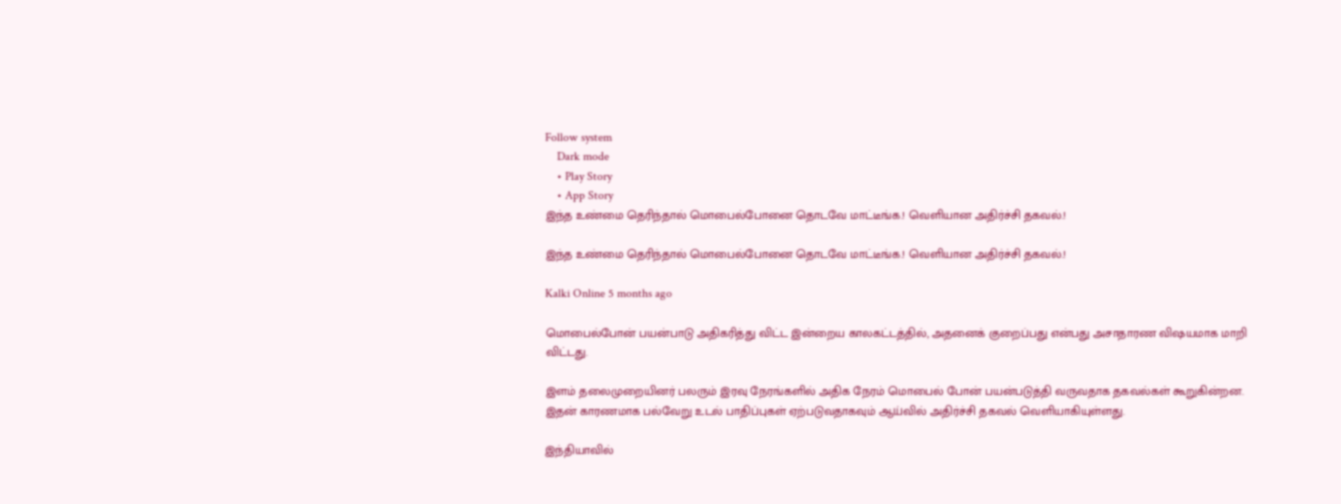Follow system
    Dark mode
    • Play Story
    • App Story
இந்த உண்மை தெரிந்தால் மொபைல்போனை தொடவே மாட்டீங்க.! வெளியான அதிர்ச்சி தகவல்.!

இந்த உண்மை தெரிந்தால் மொபைல்போனை தொடவே மாட்டீங்க.! வெளியான அதிர்ச்சி தகவல்.!

Kalki Online 5 months ago

மொபைல்போன் பயன்பாடு அதிகரித்து விட்ட இன்றைய காலகட்டத்தில், அதனைக் குறைப்பது என்பது அசாதாரண விஷயமாக மாறி விட்டது.

இளம் தலைமுறையினர் பலரும் இரவு நேரங்களில் அதிக நேரம் மொபைல் போன் பயன்படுத்தி வருவதாக தகவல்கள் கூறுகின்றன. இதன் காரணமாக பல்வேறு உடல் பாதிப்புகள் ஏற்படுவதாகவும் ஆய்வில் அதிர்ச்சி தகவல் வெளியாகியுள்ளது.

இந்தியாவில்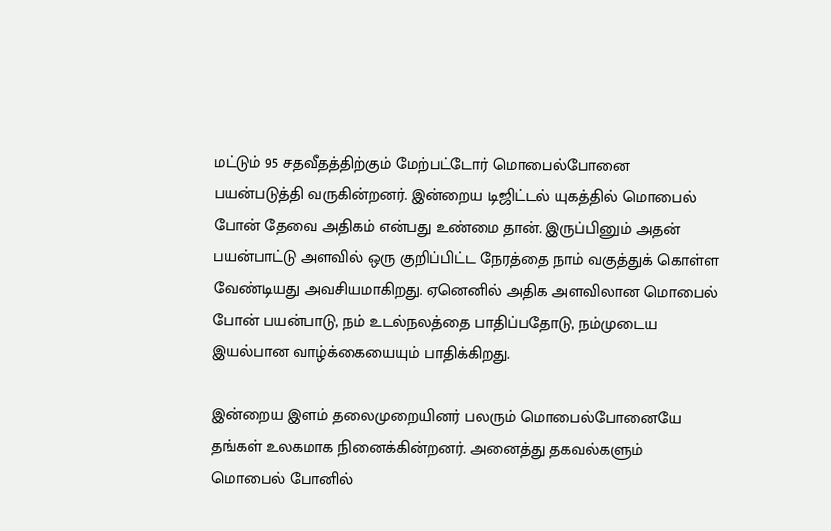மட்டும் 95 சதவீதத்திற்கும் மேற்பட்டோர் மொபைல்போனை பயன்படுத்தி வருகின்றனர். இன்றைய டிஜிட்டல் யுகத்தில் மொபைல் போன் தேவை அதிகம் என்பது உண்மை தான். இருப்பினும் அதன் பயன்பாட்டு அளவில் ஒரு குறிப்பிட்ட நேரத்தை நாம் வகுத்துக் கொள்ள வேண்டியது அவசியமாகிறது. ஏனெனில் அதிக அளவிலான மொபைல் போன் பயன்பாடு, நம் உடல்நலத்தை பாதிப்பதோடு, நம்முடைய இயல்பான வாழ்க்கையையும் பாதிக்கிறது.

இன்றைய இளம் தலைமுறையினர் பலரும் மொபைல்போனையே தங்கள் உலகமாக நினைக்கின்றனர். அனைத்து தகவல்களும் மொபைல் போனில்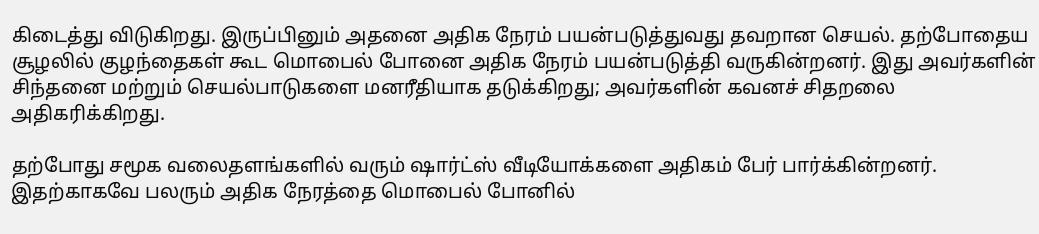கிடைத்து விடுகிறது. இருப்பினும் அதனை அதிக நேரம் பயன்படுத்துவது தவறான செயல். தற்போதைய சூழலில் குழந்தைகள் கூட மொபைல் போனை அதிக நேரம் பயன்படுத்தி வருகின்றனர். இது அவர்களின் சிந்தனை மற்றும் செயல்பாடுகளை மனரீதியாக தடுக்கிறது; அவர்களின் கவனச் சிதறலை அதிகரிக்கிறது.

தற்போது சமூக வலைதளங்களில் வரும் ஷார்ட்ஸ் வீடியோக்களை அதிகம் பேர் பார்க்கின்றனர். இதற்காகவே பலரும் அதிக நேரத்தை மொபைல் போனில்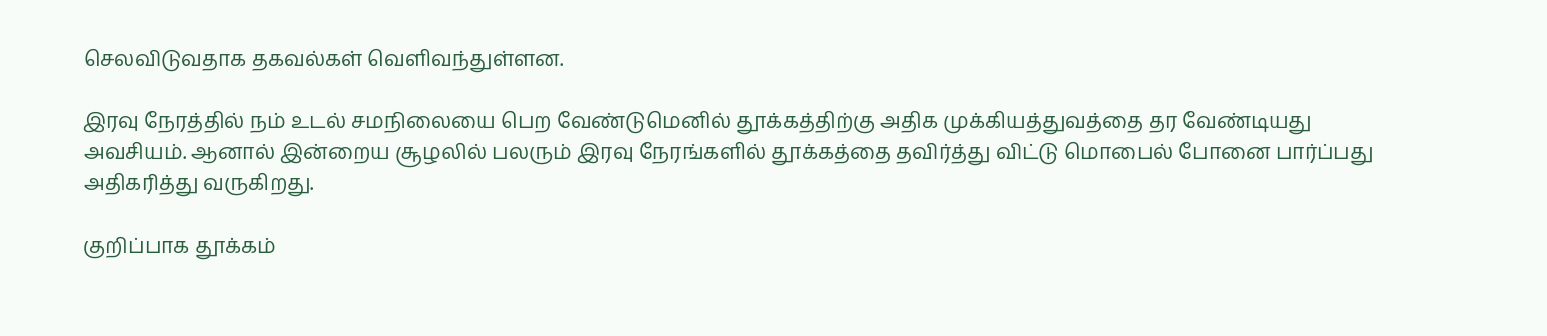செலவிடுவதாக தகவல்கள் வெளிவந்துள்ளன.

இரவு நேரத்தில் நம் உடல் சமநிலையை பெற வேண்டுமெனில் தூக்கத்திற்கு அதிக முக்கியத்துவத்தை தர வேண்டியது அவசியம். ஆனால் இன்றைய சூழலில் பலரும் இரவு நேரங்களில் தூக்கத்தை தவிர்த்து விட்டு மொபைல் போனை பார்ப்பது அதிகரித்து வருகிறது.

குறிப்பாக தூக்கம்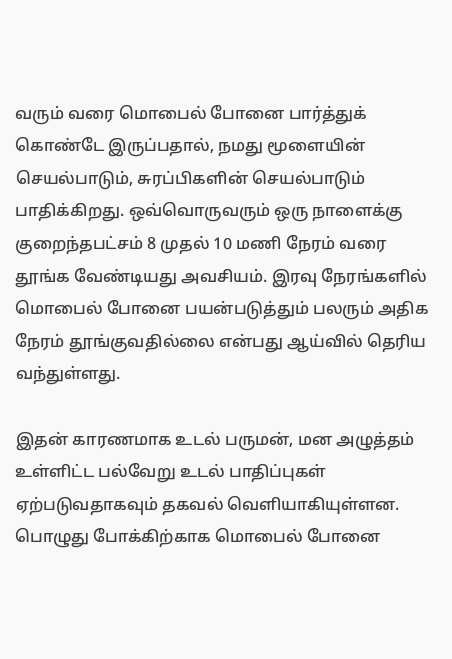வரும் வரை மொபைல் போனை பார்த்துக் கொண்டே இருப்பதால், நமது மூளையின் செயல்பாடும், சுரப்பிகளின் செயல்பாடும் பாதிக்கிறது. ஒவ்வொருவரும் ஒரு நாளைக்கு குறைந்தபட்சம் 8 முதல் 10 மணி நேரம் வரை தூங்க வேண்டியது அவசியம். இரவு நேரங்களில் மொபைல் போனை பயன்படுத்தும் பலரும் அதிக நேரம் தூங்குவதில்லை என்பது ஆய்வில் தெரிய வந்துள்ளது.

இதன் காரணமாக உடல் பருமன், மன அழுத்தம் உள்ளிட்ட பல்வேறு உடல் பாதிப்புகள் ஏற்படுவதாகவும் தகவல் வெளியாகியுள்ளன. பொழுது போக்கிற்காக மொபைல் போனை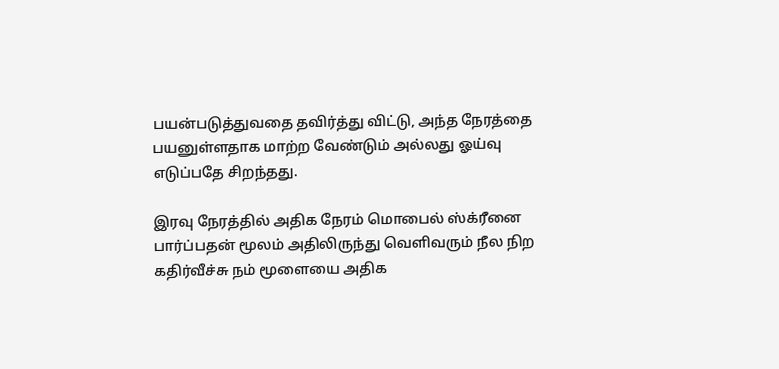பயன்படுத்துவதை தவிர்த்து விட்டு, அந்த நேரத்தை பயனுள்ளதாக மாற்ற வேண்டும் அல்லது ஓய்வு எடுப்பதே சிறந்தது.

இரவு நேரத்தில் அதிக நேரம் மொபைல் ஸ்க்ரீனை பார்ப்பதன் மூலம் அதிலிருந்து வெளிவரும் நீல நிற கதிர்வீச்சு நம் மூளையை அதிக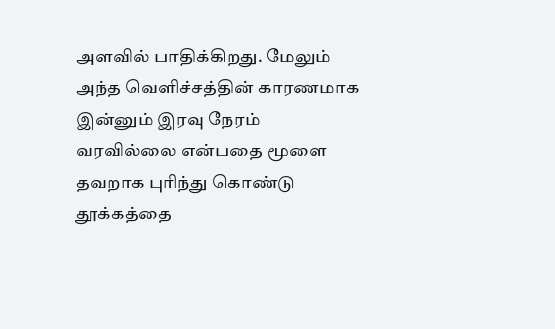அளவில் பாதிக்கிறது. மேலும் அந்த வெளிச்சத்தின் காரணமாக இன்னும் இரவு நேரம் வரவில்லை என்பதை மூளை தவறாக புரிந்து கொண்டு தூக்கத்தை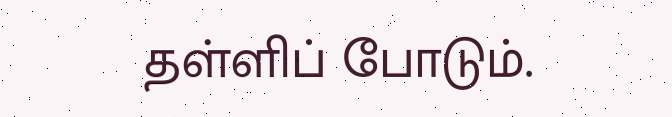தள்ளிப் போடும்.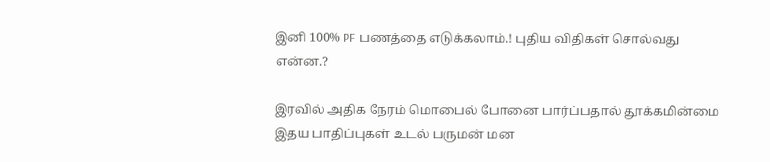இனி 100% PF பணத்தை எடுக்கலாம்.! புதிய விதிகள் சொல்வது என்ன.?

இரவில் அதிக நேரம் மொபைல் போனை பார்ப்பதால் தூக்கமின்மை இதய பாதிப்புகள் உடல் பருமன் மன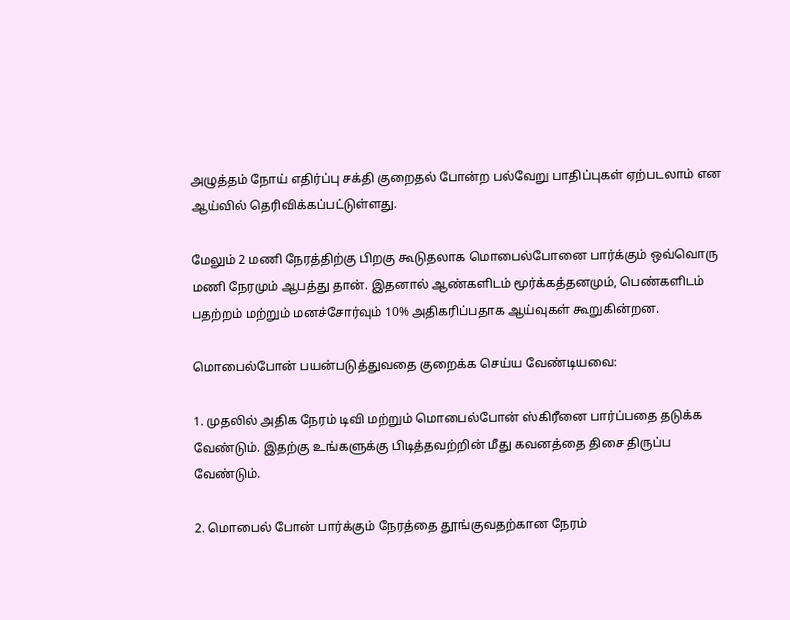அழுத்தம் நோய் எதிர்ப்பு சக்தி குறைதல் போன்ற பல்வேறு பாதிப்புகள் ஏற்படலாம் என ஆய்வில் தெரிவிக்கப்பட்டுள்ளது.

மேலும் 2 மணி நேரத்திற்கு பிறகு கூடுதலாக மொபைல்போனை பார்க்கும் ஒவ்வொரு மணி நேரமும் ஆபத்து தான். இதனால் ஆண்களிடம் மூர்க்கத்தனமும், பெண்களிடம் பதற்றம் மற்றும் மனச்சோர்வும் 10% அதிகரிப்பதாக ஆய்வுகள் கூறுகின்றன.

மொபைல்போன் பயன்படுத்துவதை குறைக்க செய்ய வேண்டியவை:

1. முதலில் அதிக நேரம் டிவி மற்றும் மொபைல்போன் ஸ்கிரீனை பார்ப்பதை தடுக்க வேண்டும். இதற்கு உங்களுக்கு பிடித்தவற்றின் மீது கவனத்தை திசை திருப்ப வேண்டும்.

2. மொபைல் போன் பார்க்கும் நேரத்தை தூங்குவதற்கான நேரம்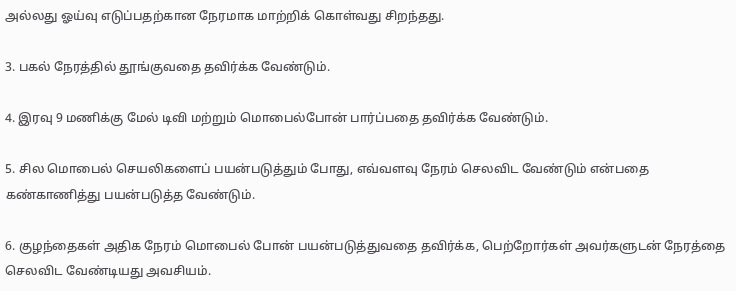அல்லது ஓய்வு எடுப்பதற்கான நேரமாக மாற்றிக் கொள்வது சிறந்தது.

3. பகல் நேரத்தில் தூங்குவதை தவிர்க்க வேண்டும்.

4. இரவு 9 மணிக்கு மேல் டிவி மற்றும் மொபைல்போன் பார்ப்பதை தவிர்க்க வேண்டும்.

5. சில மொபைல் செயலிகளைப் பயன்படுத்தும் போது, எவ்வளவு நேரம் செலவிட வேண்டும் என்பதை கண்காணித்து பயன்படுத்த வேண்டும்.

6. குழந்தைகள் அதிக நேரம் மொபைல் போன் பயன்படுத்துவதை தவிர்க்க, பெற்றோர்கள் அவர்களுடன் நேரத்தை செலவிட வேண்டியது அவசியம்.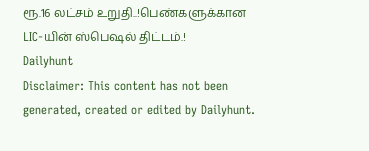ரூ.16 லட்சம் உறுதி..!பெண்களுக்கான LIC-யின் ஸ்பெஷல் திட்டம்.!
Dailyhunt
Disclaimer: This content has not been generated, created or edited by Dailyhunt.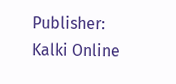Publisher: Kalki Online